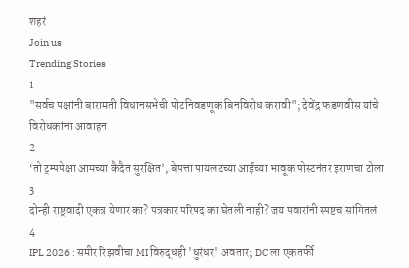शहरं
Join us
Trending Stories
1
"सर्वच पक्षांनी बारामती विधानसभेची पोटनिवडणूक बिनविरोध करावी"; देवेंद्र फडणवीस यांचे विरोधकांना आवाहन
2
‘तो ट्रम्पपेक्षा आमच्या कैदैत सुरक्षित’, बेपत्ता पायलटच्या आईच्या भावूक पोस्टनंतर इराणचा टोला
3
दोन्ही राष्ट्रवादी एकत्र येणार का? पत्रकार परिषद का घेतली नाही? जय पवारांनी स्पष्टच सांगितलं
4
IPL 2026 : समीर रिझवीचा MI विरुद्धही 'धुरंधर' अवतार; DC ला एकतर्फी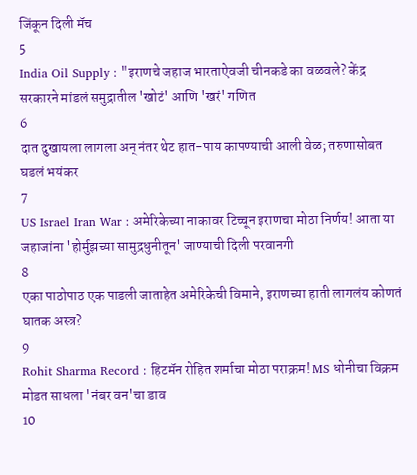जिंकून दिली मॅच
5
India Oil Supply : "इराणचे जहाज भारताऐवजी चीनकडे का वळवले? केंद्र सरकारने मांडलं समुद्रातील 'खोटं' आणि 'खरं' गणित
6
दात दुखायला लागला अन् नंतर थेट हात-पाय कापण्याची आली वेळ; तरुणासोबत घडलं भयंकर
7
US Israel Iran War : अमेरिकेच्या नाकावर टिच्चून इराणचा मोठा निर्णय! आता या जहाजांना 'होर्मुझच्या सामुद्रधुनीतून' जाण्याची दिली परवानगी
8
एका पाठोपाठ एक पाडली जाताहेत अमेरिकेची विमाने, इराणच्या हाती लागलंय कोणतं घातक अस्त्र?
9
Rohit Sharma Record : हिटमॅन रोहित शर्माचा मोठा पराक्रम! MS धोनीचा विक्रम मोडत साधला 'नंबर वन'चा डाव
10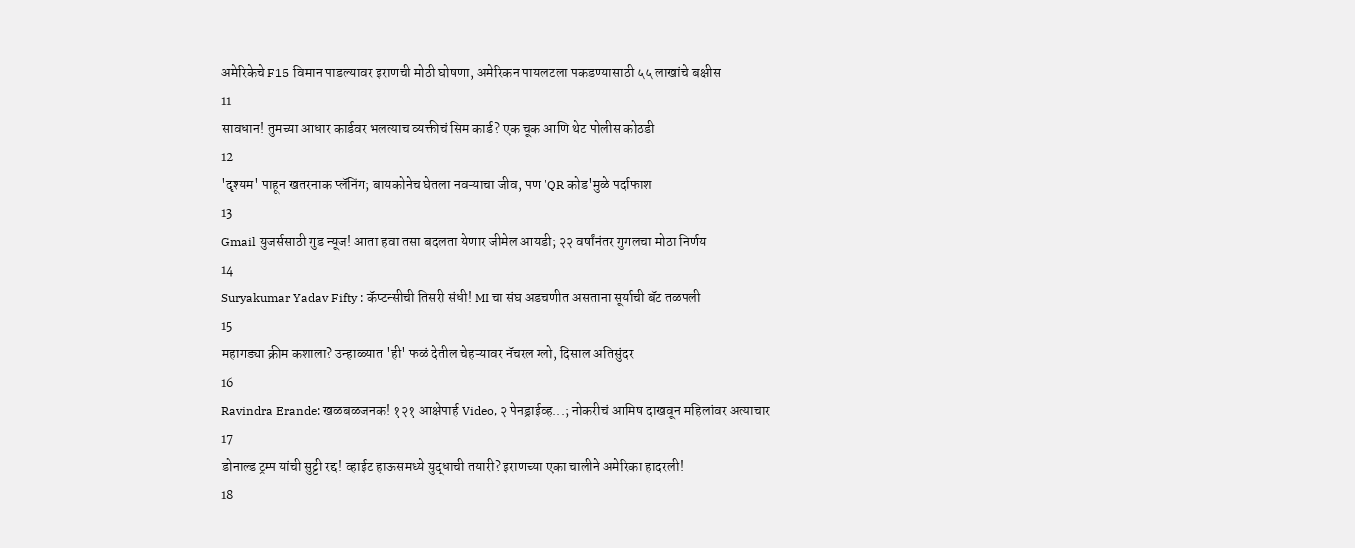अमेरिकेचे F15 विमान पाडल्यावर इराणची मोठी घोषणा, अमेरिकन पायलटला पकडण्यासाठी ५५ लाखांचे बक्षीस
11
सावधान! तुमच्या आधार कार्डवर भलत्याच व्यक्तीचं सिम कार्ड? एक चूक आणि थेट पोलीस कोठडी
12
'दृश्यम' पाहून खतरनाक प्लॅनिंग; बायकोनेच घेतला नवऱ्याचा जीव, पण 'QR कोड'मुळे पर्दाफाश
13
Gmail युजर्ससाठी गुड न्यूज! आता हवा तसा बदलता येणार जीमेल आयडी; २२ वर्षांनंतर गुगलचा मोठा निर्णय
14
Suryakumar Yadav Fifty : कॅप्टन्सीची तिसरी संधी! MI चा संघ अडचणीत असताना सूर्याची बॅट तळपली
15
महागड्या क्रीम कशाला? उन्हाळ्यात 'ही' फळं देतील चेहऱ्यावर नॅचरल ग्लो, दिसाल अतिसुंदर
16
Ravindra Erande: खळबळजनक! १२१ आक्षेपार्ह Video, २ पेनड्राईव्ह...; नोकरीचं आमिष दाखवून महिलांवर अत्याचार
17
डोनाल्ड ट्रम्प यांची सुट्टी रद्द! व्हाईट हाऊसमध्ये युद्धाची तयारी? इराणच्या एका चालीने अमेरिका हादरली!
18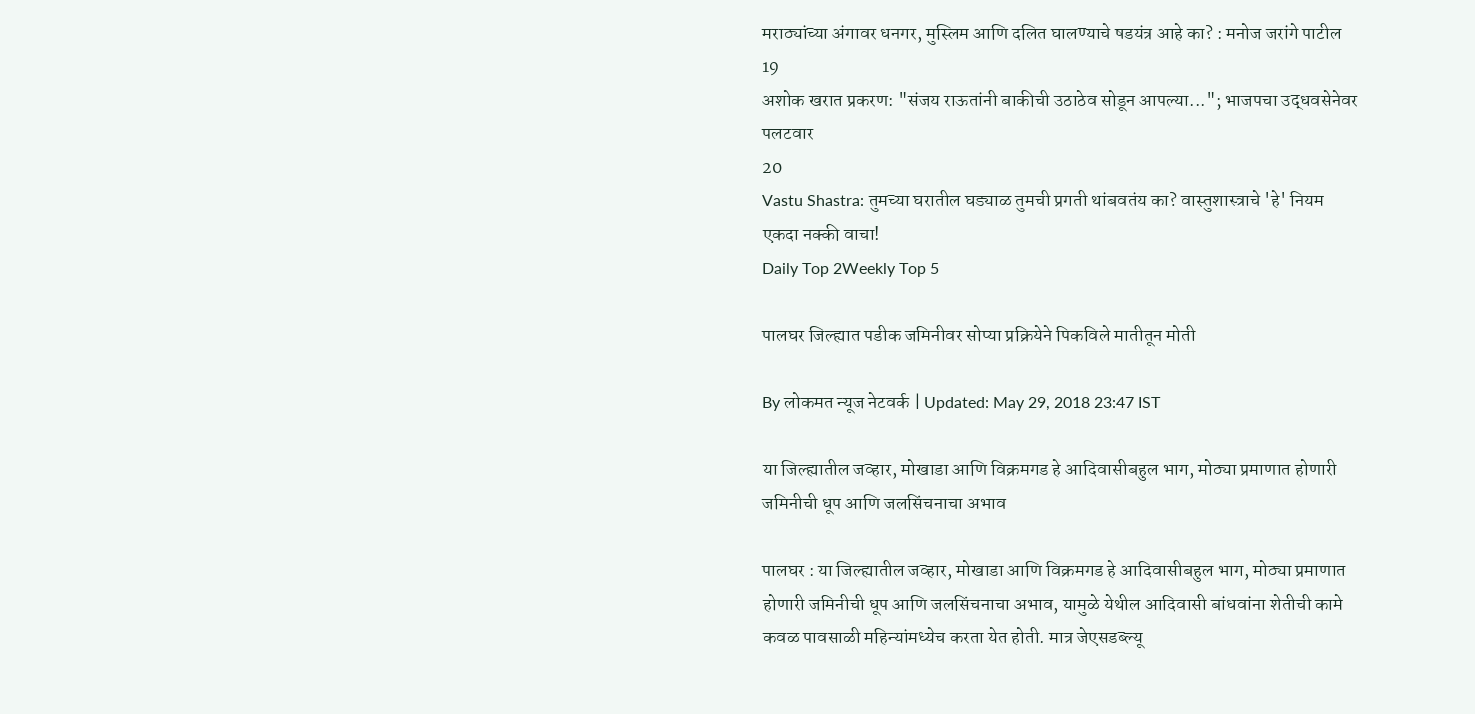मराठ्यांच्या अंगावर धनगर, मुस्लिम आणि दलित घालण्याचे षडयंत्र आहे का? : मनोज जरांगे पाटील
19
अशोक खरात प्रकरण: "संजय राऊतांनी बाकीची उठाठेव सोडून आपल्या..."; भाजपचा उद्धवसेनेवर पलटवार
20
Vastu Shastra: तुमच्या घरातील घड्याळ तुमची प्रगती थांबवतंय का? वास्तुशास्त्राचे 'हे' नियम एकदा नक्की वाचा!
Daily Top 2Weekly Top 5

पालघर जिल्ह्यात पडीक जमिनीवर सोप्या प्रक्रियेने पिकविले मातीतून मोती

By लोकमत न्यूज नेटवर्क | Updated: May 29, 2018 23:47 IST

या जिल्ह्यातील जव्हार, मोखाडा आणि विक्रमगड हे आदिवासीबहुल भाग, मोठ्या प्रमाणात होणारी जमिनीची धूप आणि जलसिंचनाचा अभाव

पालघर : या जिल्ह्यातील जव्हार, मोखाडा आणि विक्रमगड हे आदिवासीबहुल भाग, मोठ्या प्रमाणात होणारी जमिनीची धूप आणि जलसिंचनाचा अभाव, यामुळे येथील आदिवासी बांधवांना शेतीची कामे कवळ पावसाळी महिन्यांमध्येच करता येत होती. मात्र जेएसडब्ल्यू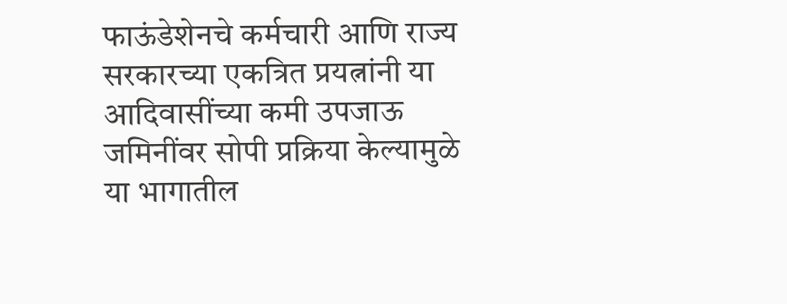फाऊंडेशेनचे कर्मचारी आणि राज्य सरकारच्या एकत्रित प्रयत्नांनी या आदिवासींच्या कमी उपजाऊ जमिनींवर सोपी प्रक्रिया केल्यामुळे या भागातील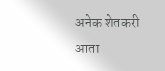अनेक शेतकरी आता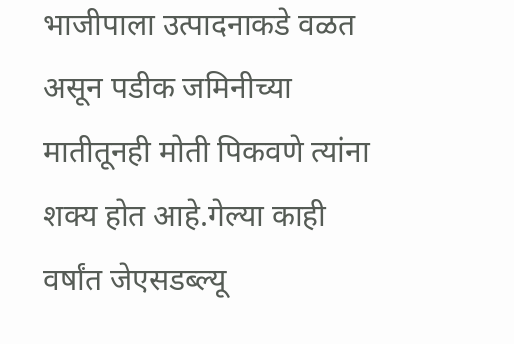भाजीपाला उत्पादनाकडे वळत असून पडीक जमिनीच्या मातीतूनही मोती पिकवणे त्यांना शक्य होत आहे.गेल्या काही वर्षांत जेएसडब्ल्यू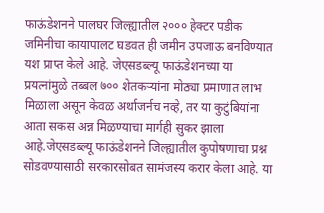फाऊंडेशनने पालघर जिल्ह्यातील २००० हेक्टर पडीक जमिनीचा कायापालट घडवत ही जमीन उपजाऊ बनविण्यात यश प्राप्त केले आहे. जेएसडब्ल्यू फाऊंडेशनच्या या प्रयत्नांमुळे तब्बल ७०० शेतकऱ्यांना मोठ्या प्रमाणात लाभ मिळाला असून केवळ अर्थाजर्नच नव्हे, तर या कुटुंबियांना आता सकस अन्न मिळण्याचा मार्गही सुकर झाला आहे.जेएसडब्ल्यू फाऊंडेशनने जिल्ह्यातील कुपोषणाचा प्रश्न सोडवण्यासाठी सरकारसोबत सामंजस्य करार केला आहे. या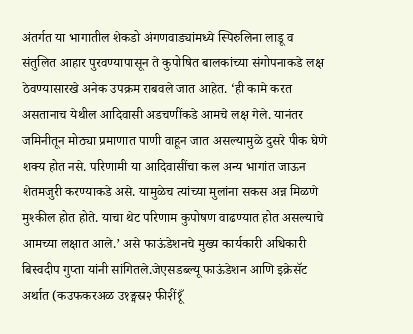अंतर्गत या भागातील शेकडो अंगणवाड्यांमध्ये स्पिरुलिना लाडू व संतुलित आहार पुरवण्यापासून ते कुपोषित बालकांच्या संगोपनाकडे लक्ष ठेवण्यासारखे अनेक उपक्रम राबवले जात आहेत. ‘ही कामे करत असतानाच येथील आदिवासी अडचणींकडे आमचे लक्ष गेले. यानंतर जमिनीतून मोठ्या प्रमाणात पाणी वाहून जात असल्यामुळे दुसरे पीक घेणे शक्य होत नसे. परिणामी या आदिवासींचा कल अन्य भागांत जाऊन शेतमजुरी करण्याकडे असे. यामुळेच त्यांच्या मुलांना सकस अन्न मिळणे मुश्कील होत होते. याचा थेट परिणाम कुपोषण वाढण्यात होत असल्याचे आमच्या लक्षात आले.’ असे फाऊंडेशनचे मुख्य कार्यकारी अधिकारी बिस्वदीप गुप्ता यांनी सांगितले.जेएसडब्ल्यू फाऊंडेशन आणि इक्रेसॅट अर्थात (कउफकरअळ उ१ङ्मस्र२ फी२ीं१ूँ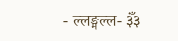- ल्लङ्मल्ल- ३ँं३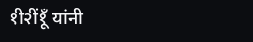१ी२ीं१ूँ यांनी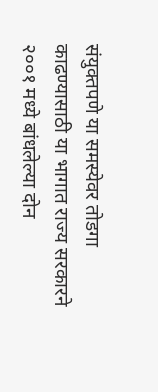संयुक्तपणे या समस्येवर तोडगा काढण्यासाठी या भागात राज्य सरकारने २००१ मध्ये बांधलेल्या दोन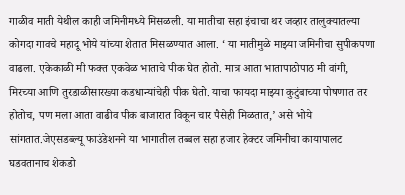गाळीव माती येथील काही जमिनीमध्ये मिसळली. या मातीचा सहा इंचाचा थर जव्हार तालुक्यातल्या कोगदा गावचे महादू भोये यांच्या शेतात मिसळण्यात आला. ‘ या मातीमुळे माझ्या जमिनीचा सुपीकपणा वाढला. एकेकाळी मी फक्त एकवेळ भाताचे पीक घेत होतो. मात्र आता भातापाठोपाठ मी वांगी, मिरच्या आणि तुरडाळीसारख्या कडधान्यांचेही पीक घेतो. याचा फायदा माझ्या कुटुंबाच्या पोषणात तर होतोच, पण मला आता वाढीव पीक बाजारात विकून चार पैसेही मिळतात,’ असे भोये सांगतात.जेएसडब्ल्यू फाउंडेशनने या भागातील तब्बल सहा हजार हेक्टर जमिनीचा कायापालट घडवतानाच शेकडो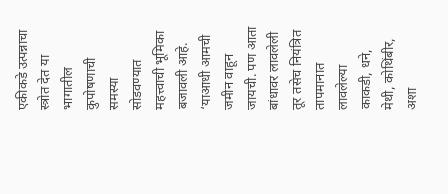एकीकडे उत्पन्नाचा स्त्रोत देत या भागातील कुपोषणाची समस्या सोडवण्यात महत्त्वाची भूमिका बजावली आहे. ‘याआधी आमची जमीन वाहून जायची. पण आता बांधावर लावलेली तूर तसेच नियंत्रित तापमानात लावलेल्या काकडी, धने, मेथी, कोथिंबीर, अशा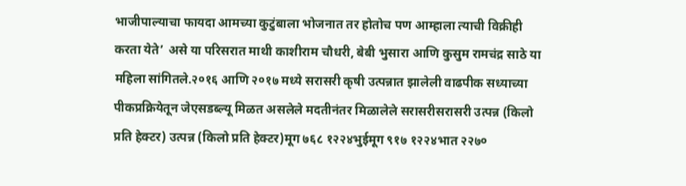भाजीपाल्याचा फायदा आमच्या कुटुंबाला भोजनात तर होतोच पण आम्हाला त्याची विक्रीही करता येते’ असे या परिसरात माथी काशीराम चौधरी, बेबी भुसारा आणि कुसुम रामचंद्र साठे या महिला सांगितले.२०१६ आणि २०१७ मध्ये सरासरी कृषी उत्पन्नात झालेली वाढपीक सध्याच्या पीकप्रक्रियेतून जेएसडब्ल्यू मिळत असलेले मदतीनंतर मिळालेले सरासरीसरासरी उत्पन्न (किलो प्रति हेक्टर) उत्पन्न (किलो प्रति हेक्टर)मूग ७६८ १२२४भुईमूग ९१७ १२२४भात २२७०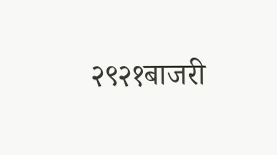२९२१बाजरी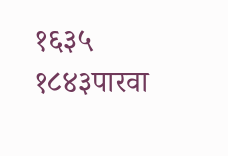१६३५ १८४३पारवा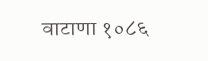वाटाणा १०८६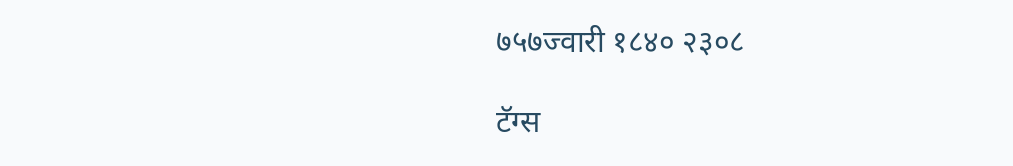७५७ज्वारी १८४० २३०८

टॅग्स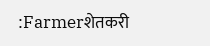:Farmerशेतकरी